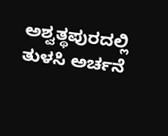ಅಶ್ವತ್ಥಪುರದಲ್ಲಿ ತುಳಸಿ ಅರ್ಚನೆ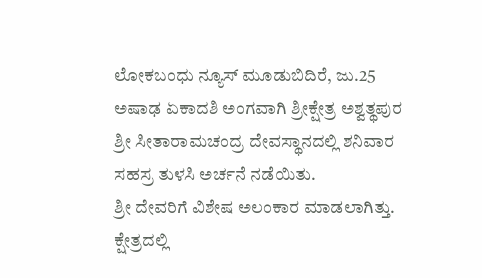ಲೋಕಬಂಧು ನ್ಯೂಸ್ ಮೂಡುಬಿದಿರೆ, ಜು.25
ಅಷಾಢ ಏಕಾದಶಿ ಅಂಗವಾಗಿ ಶ್ರೀಕ್ಷೇತ್ರ ಅಶ್ವತ್ಥಪುರ ಶ್ರೀ ಸೀತಾರಾಮಚಂದ್ರ ದೇವಸ್ಥಾನದಲ್ಲಿ ಶನಿವಾರ ಸಹಸ್ರ ತುಳಸಿ ಅರ್ಚನೆ ನಡೆಯಿತು.
ಶ್ರೀ ದೇವರಿಗೆ ವಿಶೇಷ ಅಲಂಕಾರ ಮಾಡಲಾಗಿತ್ತು. ಕ್ಷೇತ್ರದಲ್ಲಿ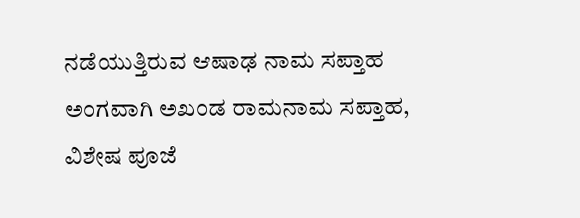ನಡೆಯುತ್ತಿರುವ ಆಷಾಢ ನಾಮ ಸಪ್ತಾಹ ಅಂಗವಾಗಿ ಅಖಂಡ ರಾಮನಾಮ‌ ಸಪ್ತಾಹ, ವಿಶೇಷ ಪೂಜೆ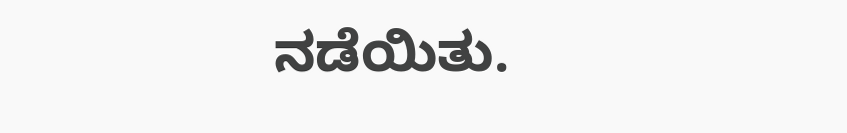ನಡೆಯಿತು.